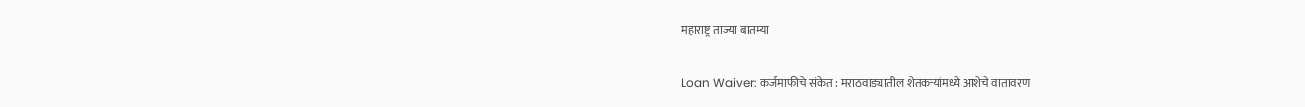महाराष्ट्र ताज्या बातम्या

Loan Waiver: कर्जमाफीचे संकेत : मराठवाड्यातील शेतकऱ्यांमध्ये आशेचे वातावरण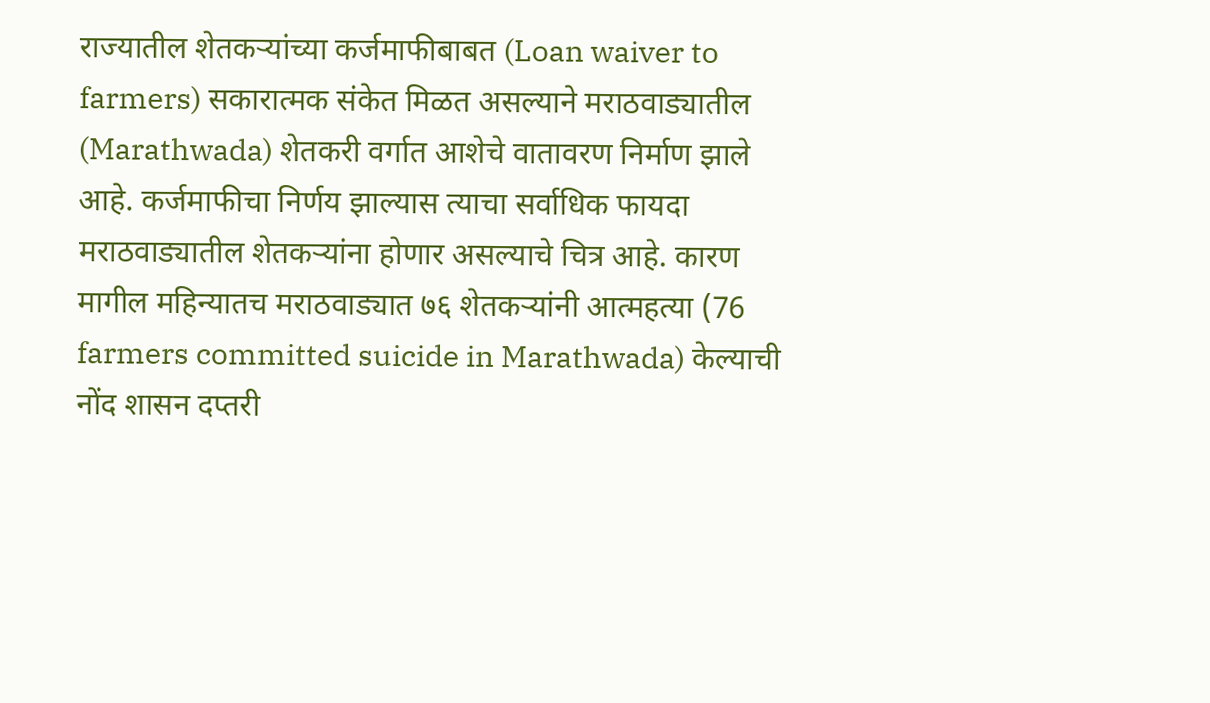राज्यातील शेतकऱ्यांच्या कर्जमाफीबाबत (Loan waiver to farmers) सकारात्मक संकेत मिळत असल्याने मराठवाड्यातील (Marathwada) शेतकरी वर्गात आशेचे वातावरण निर्माण झाले आहे. कर्जमाफीचा निर्णय झाल्यास त्याचा सर्वाधिक फायदा मराठवाड्यातील शेतकऱ्यांना होणार असल्याचे चित्र आहे. कारण मागील महिन्यातच मराठवाड्यात ७६ शेतकऱ्यांनी आत्महत्या (76 farmers committed suicide in Marathwada) केल्याची नोंद शासन दप्तरी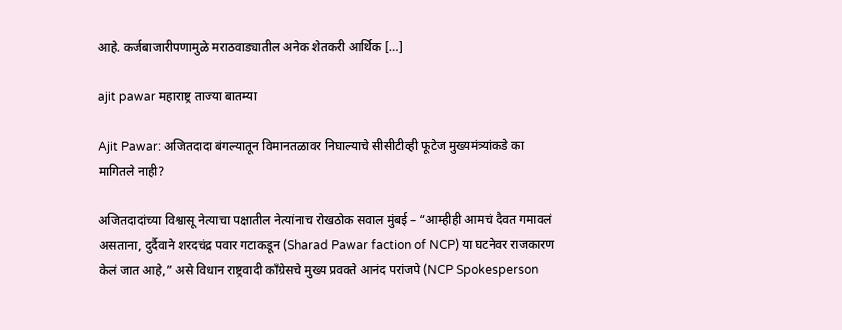आहे. कर्जबाजारीपणामुळे मराठवाड्यातील अनेक शेतकरी आर्थिक […]

ajit pawar महाराष्ट्र ताज्या बातम्या

Ajit Pawar: अजितदादा बंगल्यातून विमानतळावर निघाल्याचे सीसीटीव्ही फूटेज मुख्यमंत्र्यांकडे का मागितले नाही?

अजितदादांच्या विश्वासू नेत्याचा पक्षातील नेत्यांनाच रोखठोक सवाल मुंबई – “आम्हीही आमचं दैवत गमावलं असताना, दुर्दैवाने शरदचंद्र पवार गटाकडून (Sharad Pawar faction of NCP) या घटनेवर राजकारण केलं जात आहे,” असे विधान राष्ट्रवादी काँग्रेसचे मुख्य प्रवक्ते आनंद परांजपे (NCP Spokesperson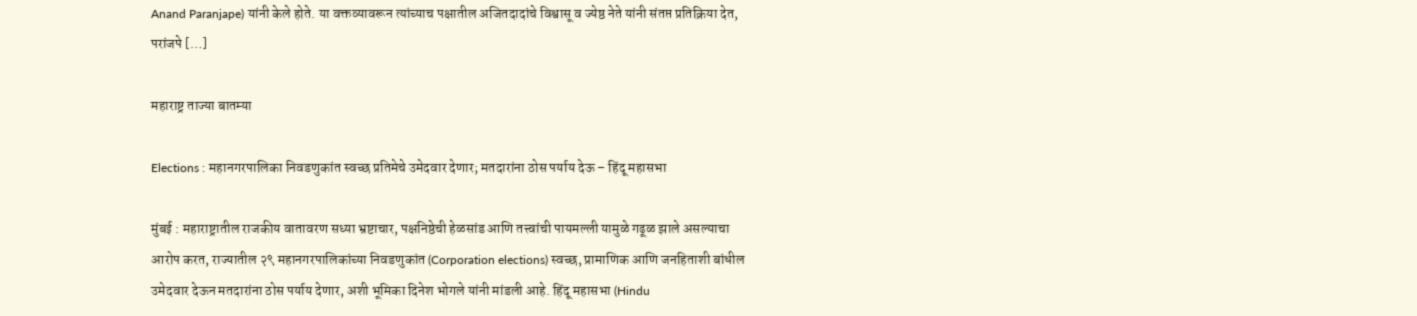Anand Paranjape) यांनी केले होते. या वक्तव्यावरून त्यांच्याच पक्षातील अजितदादांचे विश्वासू व ज्येष्ठ नेते यांनी संतप्त प्रतिक्रिया देत, परांजपे […]

महाराष्ट्र ताज्या बातम्या

Elections : महानगरपालिका निवडणुकांत स्वच्छ प्रतिमेचे उमेदवार देणार; मतदारांना ठोस पर्याय देऊ – हिंदू महासभा

मुंबई : महाराष्ट्रातील राजकीय वातावरण सध्या भ्रष्टाचार, पक्षनिष्ठेची हेळसांड आणि तत्त्वांची पायमल्ली यामुळे गढूळ झाले असल्याचा आरोप करत, राज्यातील २९ महानगरपालिकांच्या निवडणुकांत (Corporation elections) स्वच्छ, प्रामाणिक आणि जनहिताशी बांधील उमेदवार देऊन मतदारांना ठोस पर्याय देणार, अशी भूमिका दिनेश भोगले यांनी मांडली आहे. हिंदू महासभा (Hindu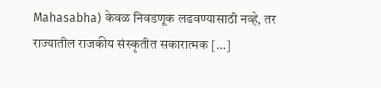Mahasabha) केवळ निवडणूक लढवण्यासाठी नव्हे, तर राज्यातील राजकीय संस्कृतीत सकारात्मक […]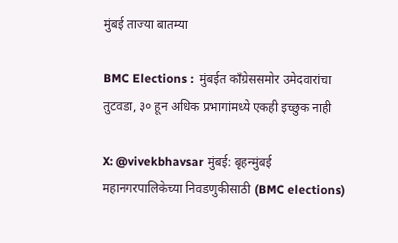मुंबई ताज्या बातम्या

BMC Elections :  मुंबईत काँग्रेससमोर उमेदवारांचा तुटवडा, ३० हून अधिक प्रभागांमध्ये एकही इच्छुक नाही

X: @vivekbhavsar मुंबई: बृहन्मुंबई महानगरपालिकेच्या निवडणुकीसाठी (BMC elections)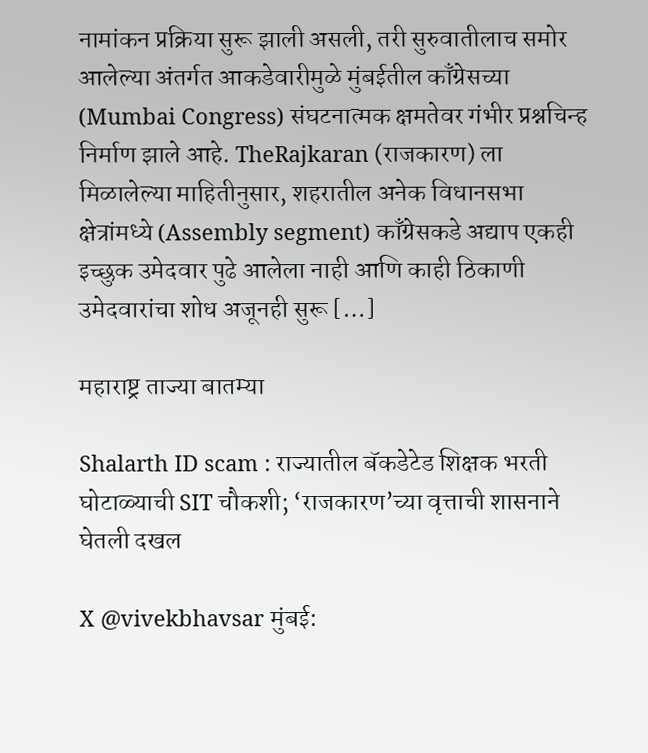नामांकन प्रक्रिया सुरू झाली असली, तरी सुरुवातीलाच समोर आलेल्या अंतर्गत आकडेवारीमुळे मुंबईतील काँग्रेसच्या (Mumbai Congress) संघटनात्मक क्षमतेवर गंभीर प्रश्नचिन्ह निर्माण झाले आहे. TheRajkaran (राजकारण) ला मिळालेल्या माहितीनुसार, शहरातील अनेक विधानसभा क्षेत्रांमध्ये (Assembly segment) काँग्रेसकडे अद्याप एकही इच्छुक उमेदवार पुढे आलेला नाही आणि काही ठिकाणी उमेदवारांचा शोध अजूनही सुरू […]

महाराष्ट्र ताज्या बातम्या

Shalarth ID scam : राज्यातील बॅकडेटेड शिक्षक भरती घोटाळ्याची SIT चौकशी; ‘राजकारण’च्या वृत्ताची शासनाने घेतली दखल

X @vivekbhavsar मुंबई: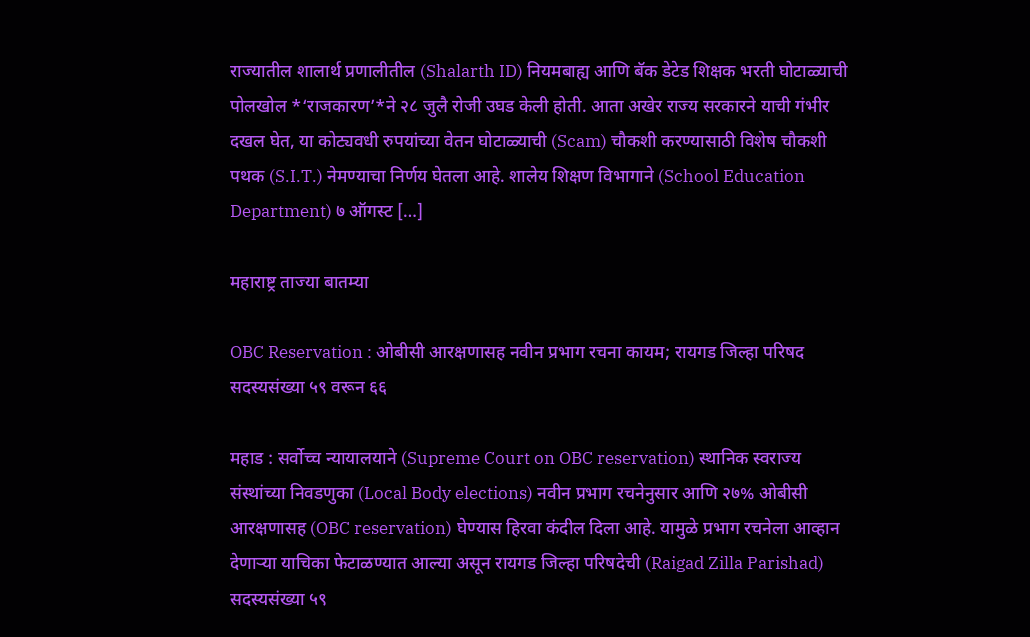राज्यातील शालार्थ प्रणालीतील (Shalarth ID) नियमबाह्य आणि बॅक डेटेड शिक्षक भरती घोटाळ्याची पोलखोल *‘राजकारण’*ने २८ जुलै रोजी उघड केली होती. आता अखेर राज्य सरकारने याची गंभीर दखल घेत, या कोट्यवधी रुपयांच्या वेतन घोटाळ्याची (Scam) चौकशी करण्यासाठी विशेष चौकशी पथक (S.I.T.) नेमण्याचा निर्णय घेतला आहे. शालेय शिक्षण विभागाने (School Education Department) ७ ऑगस्ट […]

महाराष्ट्र ताज्या बातम्या

OBC Reservation : ओबीसी आरक्षणासह नवीन प्रभाग रचना कायम; रायगड जिल्हा परिषद सदस्यसंख्या ५९ वरून ६६

महाड : सर्वोच्च न्यायालयाने (Supreme Court on OBC reservation) स्थानिक स्वराज्य संस्थांच्या निवडणुका (Local Body elections) नवीन प्रभाग रचनेनुसार आणि २७% ओबीसी आरक्षणासह (OBC reservation) घेण्यास हिरवा कंदील दिला आहे. यामुळे प्रभाग रचनेला आव्हान देणाऱ्या याचिका फेटाळण्यात आल्या असून रायगड जिल्हा परिषदेची (Raigad Zilla Parishad) सदस्यसंख्या ५९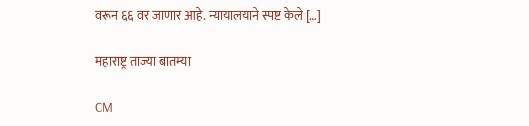वरून ६६ वर जाणार आहे. न्यायालयाने स्पष्ट केले […]

महाराष्ट्र ताज्या बातम्या

CM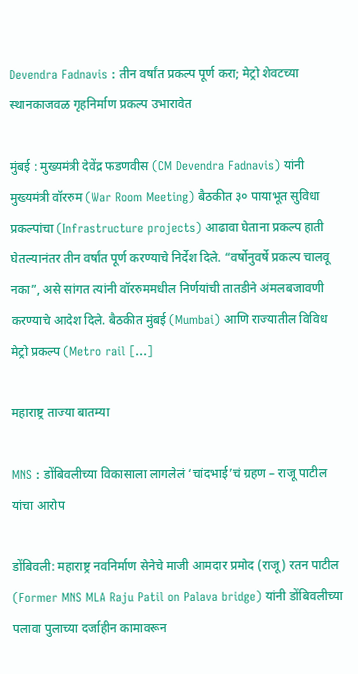Devendra Fadnavis : तीन वर्षांत प्रकल्प पूर्ण करा; मेट्रो शेवटच्या स्थानकाजवळ गृहनिर्माण प्रकल्प उभारावेत

मुंबई : मुख्यमंत्री देवेंद्र फडणवीस (CM Devendra Fadnavis) यांनी मुख्यमंत्री वॉररुम (War Room Meeting) बैठकीत ३० पायाभूत सुविधा प्रकल्पांचा (Infrastructure projects) आढावा घेताना प्रकल्प हाती घेतल्यानंतर तीन वर्षांत पूर्ण करण्याचे निर्देश दिले. “वर्षोनुवर्षे प्रकल्प चालवू नका”, असे सांगत त्यांनी वॉररुममधील निर्णयांची तातडीने अंमलबजावणी करण्याचे आदेश दिले. बैठकीत मुंबई (Mumbai) आणि राज्यातील विविध मेट्रो प्रकल्प (Metro rail […]

महाराष्ट्र ताज्या बातम्या

MNS : डोंबिवलीच्या विकासाला लागलेलं ‘चांदभाई’चं ग्रहण – राजू पाटील यांचा आरोप

डोंबिवली: महाराष्ट्र नवनिर्माण सेनेचे माजी आमदार प्रमोद (राजू) रतन पाटील (Former MNS MLA Raju Patil on Palava bridge) यांनी डोंबिवलीच्या पलावा पुलाच्या दर्जाहीन कामावरून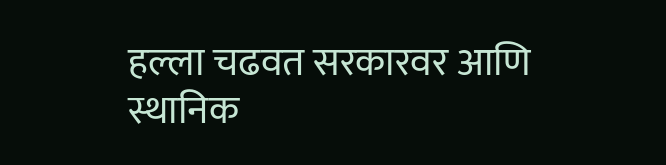हल्ला चढवत सरकारवर आणि स्थानिक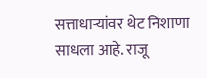सत्ताधाऱ्यांवर थेट निशाणा साधला आहे. राजू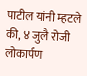पाटील यांनी म्हटले की, ४ जुलै रोजी लोकार्पण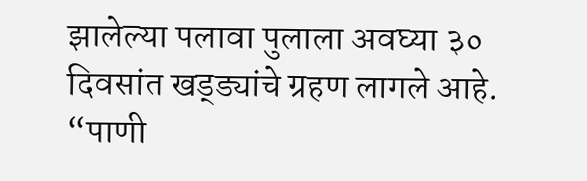झालेल्या पलावा पुलाला अवघ्या ३० दिवसांत खड्ड्यांचे ग्रहण लागले आहे. “पाणी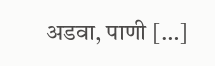अडवा, पाणी […]